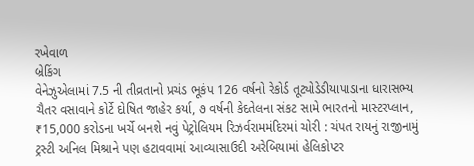રખેવાળ
બ્રેકિંગ
વેનેઝુએલામાં 7.5 ની તીવ્રતાનો પ્રચંડ ભૂકંપ 126 વર્ષનો રેકોર્ડ તૂટ્યોડેડીયાપાડાના ધારાસભ્ય ચૈતર વસાવાને કોર્ટે દોષિત જાહેર કર્યા, ૭ વર્ષની કેદતેલના સંકટ સામે ભારતનો માસ્ટરપ્લાન, ₹15,000 કરોડના ખર્ચે બનશે નવું પેટ્રોલિયમ રિઝર્વરામમંદિરમાં ચોરી : ચંપત રાયનું રાજીનામું ટ્રસ્ટી અનિલ મિશ્રાને પણ હટાવવામાં આવ્યાસાઉદી અરેબિયામાં હેલિકોપ્ટર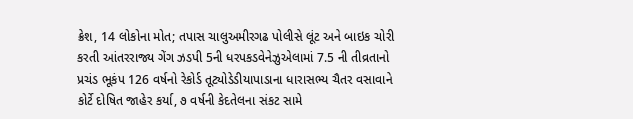ક્રેશ, 14 લોકોના મોત; તપાસ ચાલુઅમીરગઢ પોલીસે લૂંટ અને બાઇક ચોરી કરતી આંતરરાજ્ય ગેંગ ઝડપી 5ની ધરપકડવેનેઝુએલામાં 7.5 ની તીવ્રતાનો પ્રચંડ ભૂકંપ 126 વર્ષનો રેકોર્ડ તૂટ્યોડેડીયાપાડાના ધારાસભ્ય ચૈતર વસાવાને કોર્ટે દોષિત જાહેર કર્યા, ૭ વર્ષની કેદતેલના સંકટ સામે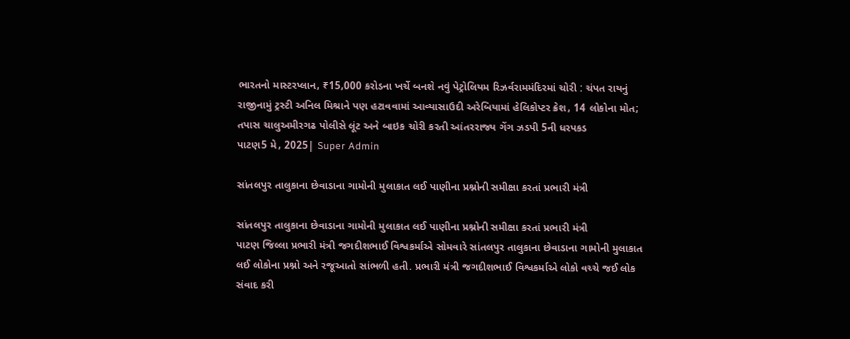ભારતનો માસ્ટરપ્લાન, ₹15,000 કરોડના ખર્ચે બનશે નવું પેટ્રોલિયમ રિઝર્વરામમંદિરમાં ચોરી : ચંપત રાયનું રાજીનામું ટ્રસ્ટી અનિલ મિશ્રાને પણ હટાવવામાં આવ્યાસાઉદી અરેબિયામાં હેલિકોપ્ટર ક્રેશ, 14 લોકોના મોત; તપાસ ચાલુઅમીરગઢ પોલીસે લૂંટ અને બાઇક ચોરી કરતી આંતરરાજ્ય ગેંગ ઝડપી 5ની ધરપકડ
પાટણ5 મે, 2025| Super Admin

સાંતલપુર તાલુકાના છેવાડાના ગામોની મુલાકાત લઈ પાણીના પ્રશ્નોની સમીક્ષા કરતાં પ્રભારી મંત્રી

સાંતલપુર તાલુકાના છેવાડાના ગામોની મુલાકાત લઈ પાણીના પ્રશ્નોની સમીક્ષા કરતાં પ્રભારી મંત્રી
પાટણ જિલ્લા પ્રભારી મંત્રી જગદીશભાઈ વિશ્વકર્માએ સોમવારે સાંતલપુર તાલુકાના છેવાડાના ગામોની મુલાકાત લઈ લોકોના પ્રશ્નો અને રજૂઆતો સાંભળી હતી. પ્રભારી મંત્રી જગદીશભાઈ વિશ્વકર્માએ લોકો વચ્ચે જઈ લોક સંવાદ કરી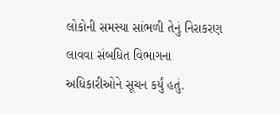લોકોની સમસ્યા સાંભળી તેનું નિરાકરણ લાવવા સંબધિત વિભાગના અધિકારીઓને સૂચન કર્યું હતું.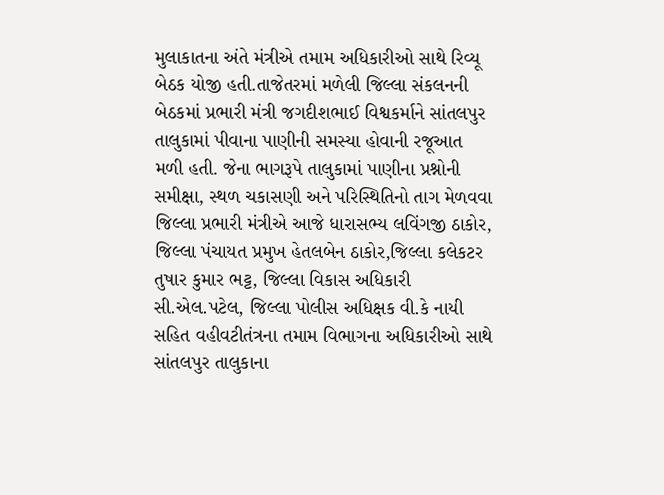મુલાકાતના અંતે મંત્રીએ તમામ અધિકારીઓ સાથે રિવ્યૂ બેઠક યોજી હતી.તાજેતરમાં મળેલી જિલ્લા સંકલનની બેઠકમાં પ્રભારી મંત્રી જગદીશભાઈ વિશ્વકર્માને સાંતલપુર તાલુકામાં પીવાના પાણીની સમસ્યા હોવાની રજૂઆત મળી હતી. જેના ભાગરૂપે તાલુકામાં પાણીના પ્રશ્નોની સમીક્ષા, સ્થળ ચકાસણી અને પરિસ્થિતિનો તાગ મેળવવા જિલ્લા પ્રભારી મંત્રીએ આજે ધારાસભ્ય લવિંગજી ઠાકોર, જિલ્લા પંચાયત પ્રમુખ હેતલબેન ઠાકોર,જિલ્લા કલેકટર તુષાર કુમાર ભટ્ટ, જિલ્લા વિકાસ અધિકારી સી.એલ.પટેલ, જિલ્લા પોલીસ અધિક્ષક વી.કે નાયી સહિત વહીવટીતંત્રના તમામ વિભાગના અધિકારીઓ સાથે સાંતલપુર તાલુકાના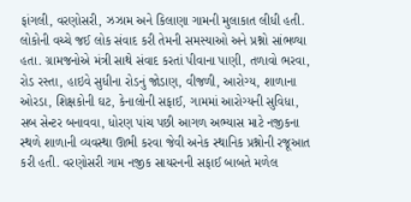ફાંગલી, વરણોસરી, ઝઝામ અને કિલાણા ગામની મુલાકાત લીધી હતી. લોકોની વચ્ચે જઈ લોક સંવાદ કરી તેમની સમસ્યાઓ અને પ્રશ્નો સાંભળ્યા હતા. ગ્રામજનોએ મંત્રી સાથે સંવાદ કરતાં પીવાના પાણી, તળાવો ભરવા, રોડ રસ્તા, હાઇવે સુધીના રોડનું જોડાણ, વીજળી, આરોગ્ય, શાળાના ઓરડા, શિક્ષકોની ઘટ, કેનાલોની સફાઈ, ગામમાં આરોગ્યની સુવિધા, સબ સેન્ટર બનાવવા, ધોરણ પાંચ પછી આગળ અભ્યાસ માટે નજીકના સ્થળે શાળાની વ્યવસ્થા ઊભી કરવા જેવી અનેક સ્થાનિક પ્રશ્નોની રજૂઆત કરી હતી. વરણોસરી ગામ નજીક સાયરનની સફાઈ બાબતે મળેલ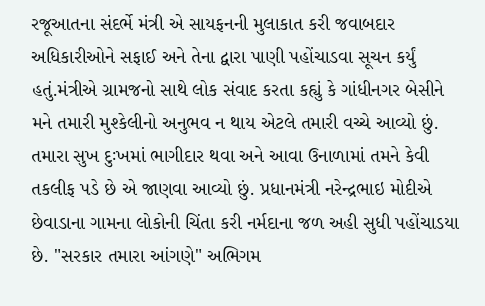રજૂઆતના સંદર્ભે મંત્રી એ સાયફનની મુલાકાત કરી જવાબદાર અધિકારીઓને સફાઈ અને તેના દ્વારા પાણી પહોંચાડવા સૂચન કર્યું હતું.મંત્રીએ ગ્રામજનો સાથે લોક સંવાદ કરતા કહ્યું કે ગાંધીનગર બેસીને મને તમારી મુશ્કેલીનો અનુભવ ન થાય એટલે તમારી વચ્ચે આવ્યો છું. તમારા સુખ દુઃખમાં ભાગીદાર થવા અને આવા ઉનાળામાં તમને કેવી તકલીફ પડે છે એ જાણવા આવ્યો છું. પ્રધાનમંત્રી નરેન્દ્રભાઇ મોદીએ છેવાડાના ગામના લોકોની ચિંતા કરી નર્મદાના જળ અહી સુધી પહોંચાડયા છે. "સરકાર તમારા આંગણે" અભિગમ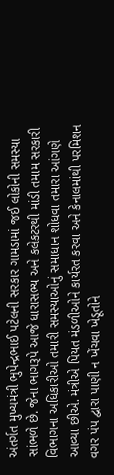અંતર્ગત મુખ્યમંત્રી ભુપેન્દ્રભાઈ પટેલની સરકાર ગામડામાં જઈ લોકોની સમસ્યા સાંભળે છે. જેના ભાગરૂપે આજે ધારાસભ્ય અને કલેકટરથી માંડી તમામ સરકારી વિભાગના અધિકારીઓ તમારી સમસ્યાઓનું સમાધાન શોધવા તમારા આંગણે આવ્યા છીએ. મંત્રીએ પિયત મંડળીઓને કાર્યરત કરવા અને કેનાલમાંથી પરમિશન વગર પંપ દ્વારા પાણી ન ખેંચવા ખેડૂતોને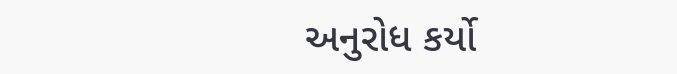અનુરોધ કર્યો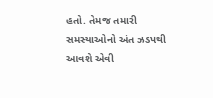હતો. તેમજ તમારી સમસ્યાઓનો અંત ઝડપથી  આવશે એવી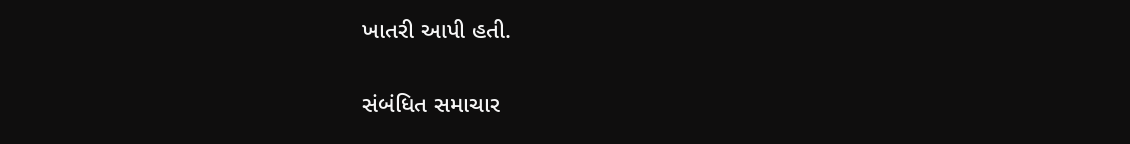ખાતરી આપી હતી.

સંબંધિત સમાચાર